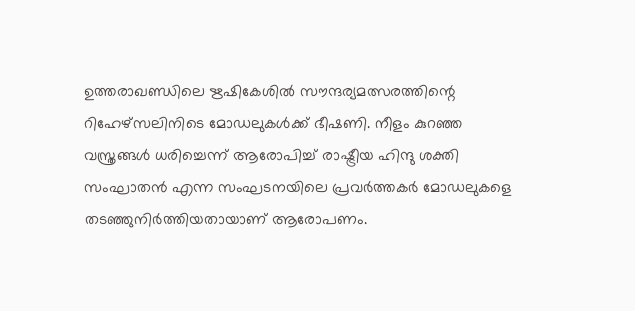ഉത്തരാഖണ്ഡിലെ ഋഷികേശിൽ സൗന്ദര്യമത്സരത്തിന്റെ റിഹേഴ്സലിനിടെ മോഡലുകൾക്ക് ഭീഷണി. നീളം കുറഞ്ഞ വസ്ത്രങ്ങൾ ധരിച്ചെന്ന് ആരോപിച്ച് രാഷ്ട്രീയ ഹിന്ദു ശക്തി സംഘാതൻ എന്ന സംഘടനയിലെ പ്രവർത്തകർ മോഡലുകളെ തടഞ്ഞുനിർത്തിയതായാണ് ആരോപണം.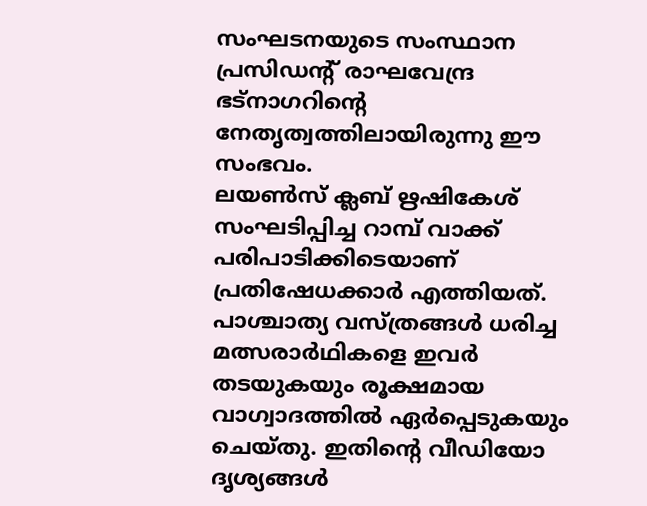സംഘടനയുടെ സംസ്ഥാന പ്രസിഡന്റ് രാഘവേന്ദ്ര ഭട്നാഗറിന്റെ നേതൃത്വത്തിലായിരുന്നു ഈ സംഭവം.
ലയൺസ് ക്ലബ് ഋഷികേശ് സംഘടിപ്പിച്ച റാമ്പ് വാക്ക് പരിപാടിക്കിടെയാണ് പ്രതിഷേധക്കാർ എത്തിയത്. പാശ്ചാത്യ വസ്ത്രങ്ങൾ ധരിച്ച മത്സരാർഥികളെ ഇവർ തടയുകയും രൂക്ഷമായ വാഗ്വാദത്തിൽ ഏർപ്പെടുകയും ചെയ്തു. ഇതിന്റെ വീഡിയോ ദൃശ്യങ്ങൾ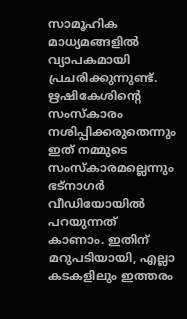സാമൂഹിക മാധ്യമങ്ങളിൽ വ്യാപകമായി പ്രചരിക്കുന്നുണ്ട്. ഋഷികേശിന്റെ സംസ്കാരം നശിപ്പിക്കരുതെന്നും ഇത് നമ്മുടെ സംസ്കാരമല്ലെന്നും ഭട്നാഗർ വീഡിയോയിൽ പറയുന്നത് കാണാം. ഇതിന് മറുപടിയായി, എല്ലാ കടകളിലും ഇത്തരം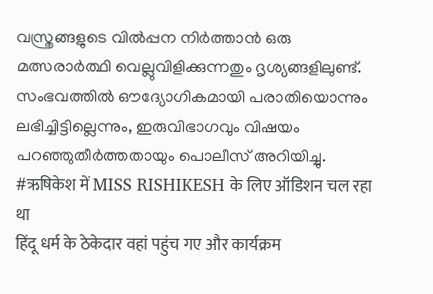വസ്ത്രങ്ങളുടെ വിൽപ്പന നിർത്താൻ ഒരു മത്സരാർത്ഥി വെല്ലുവിളിക്കുന്നതും ദൃശ്യങ്ങളിലുണ്ട്. സംഭവത്തിൽ ഔദ്യോഗികമായി പരാതിയൊന്നും ലഭിച്ചിട്ടില്ലെന്നും, ഇരുവിഭാഗവും വിഷയം പറഞ്ഞുതീർത്തതായും പൊലീസ് അറിയിച്ചു.
#ऋषिकेश में MISS RISHIKESH के लिए ऑडिशन चल रहा था
हिंदू धर्म के ठेकेदार वहां पहुंच गए और कार्यक्रम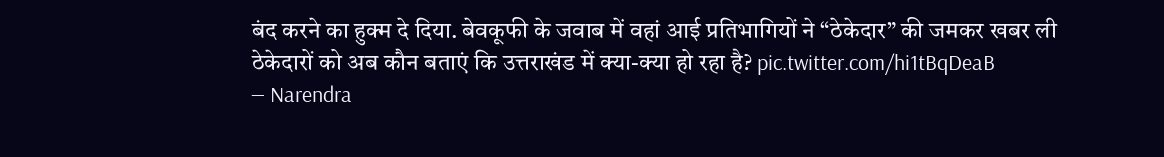बंद करने का हुक्म दे दिया. बेवकूफी के जवाब में वहां आई प्रतिभागियों ने “ठेकेदार” की जमकर खबर ली
ठेकेदारों को अब कौन बताएं कि उत्तराखंड में क्या-क्या हो रहा है? pic.twitter.com/hi1tBqDeaB
— Narendra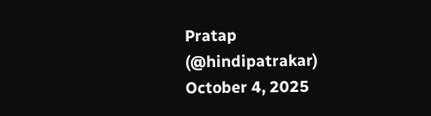Pratap (@hindipatrakar) October 4, 2025